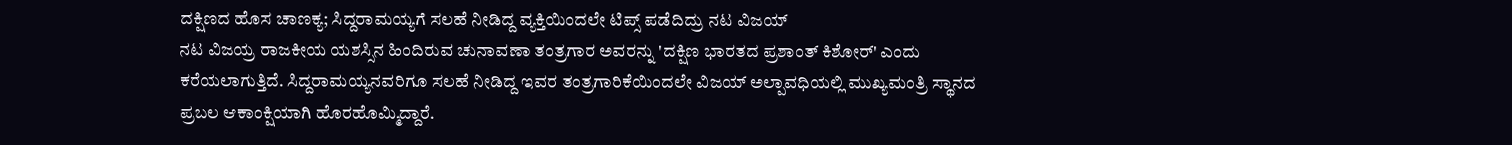ದಕ್ಷಿಣದ ಹೊಸ ಚಾಣಕ್ಯ; ಸಿದ್ದರಾಮಯ್ಯಗೆ ಸಲಹೆ ನೀಡಿದ್ದ ವ್ಯಕ್ತಿಯಿಂದಲೇ ಟಿಪ್ಸ್ ಪಡೆದಿದ್ರು ನಟ ವಿಜಯ್
ನಟ ವಿಜಯ್ರ ರಾಜಕೀಯ ಯಶಸ್ಸಿನ ಹಿಂದಿರುವ ಚುನಾವಣಾ ತಂತ್ರಗಾರ ಅವರನ್ನು 'ದಕ್ಷಿಣ ಭಾರತದ ಪ್ರಶಾಂತ್ ಕಿಶೋರ್' ಎಂದು ಕರೆಯಲಾಗುತ್ತಿದೆ. ಸಿದ್ದರಾಮಯ್ಯನವರಿಗೂ ಸಲಹೆ ನೀಡಿದ್ದ ಇವರ ತಂತ್ರಗಾರಿಕೆಯಿಂದಲೇ ವಿಜಯ್ ಅಲ್ಪಾವಧಿಯಲ್ಲಿ ಮುಖ್ಯಮಂತ್ರಿ ಸ್ಥಾನದ ಪ್ರಬಲ ಆಕಾಂಕ್ಷಿಯಾಗಿ ಹೊರಹೊಮ್ಮಿದ್ದಾರೆ.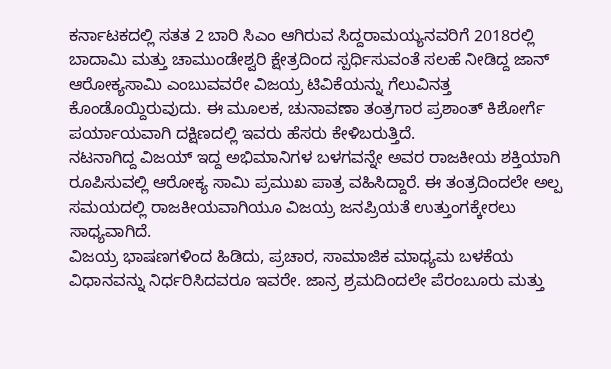ಕರ್ನಾಟಕದಲ್ಲಿ ಸತತ 2 ಬಾರಿ ಸಿಎಂ ಆಗಿರುವ ಸಿದ್ದರಾಮಯ್ಯನವರಿಗೆ 2018ರಲ್ಲಿ ಬಾದಾಮಿ ಮತ್ತು ಚಾಮುಂಡೇಶ್ವರಿ ಕ್ಷೇತ್ರದಿಂದ ಸ್ಪರ್ಧಿಸುವಂತೆ ಸಲಹೆ ನೀಡಿದ್ದ ಜಾನ್ ಆರೋಕ್ಯಸಾಮಿ ಎಂಬುವವರೇ ವಿಜಯ್ರ ಟಿವಿಕೆಯನ್ನು ಗೆಲುವಿನತ್ತ ಕೊಂಡೊಯ್ದಿರುವುದು. ಈ ಮೂಲಕ, ಚುನಾವಣಾ ತಂತ್ರಗಾರ ಪ್ರಶಾಂತ್ ಕಿಶೋರ್ಗೆ ಪರ್ಯಾಯವಾಗಿ ದಕ್ಷಿಣದಲ್ಲಿ ಇವರು ಹೆಸರು ಕೇಳಿಬರುತ್ತಿದೆ.
ನಟನಾಗಿದ್ದ ವಿಜಯ್ ಇದ್ದ ಅಭಿಮಾನಿಗಳ ಬಳಗವನ್ನೇ ಅವರ ರಾಜಕೀಯ ಶಕ್ತಿಯಾಗಿ ರೂಪಿಸುವಲ್ಲಿ ಆರೋಕ್ಯ ಸಾಮಿ ಪ್ರಮುಖ ಪಾತ್ರ ವಹಿಸಿದ್ದಾರೆ. ಈ ತಂತ್ರದಿಂದಲೇ ಅಲ್ಪ ಸಮಯದಲ್ಲಿ ರಾಜಕೀಯವಾಗಿಯೂ ವಿಜಯ್ರ ಜನಪ್ರಿಯತೆ ಉತ್ತುಂಗಕ್ಕೇರಲು ಸಾಧ್ಯವಾಗಿದೆ.
ವಿಜಯ್ರ ಭಾಷಣಗಳಿಂದ ಹಿಡಿದು, ಪ್ರಚಾರ, ಸಾಮಾಜಿಕ ಮಾಧ್ಯಮ ಬಳಕೆಯ ವಿಧಾನವನ್ನು ನಿರ್ಧರಿಸಿದವರೂ ಇವರೇ. ಜಾನ್ರ ಶ್ರಮದಿಂದಲೇ ಪೆರಂಬೂರು ಮತ್ತು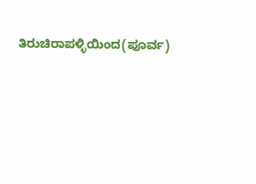ತಿರುಚಿರಾಪಳ್ಳಿಯಿಂದ(ಪೂರ್ವ)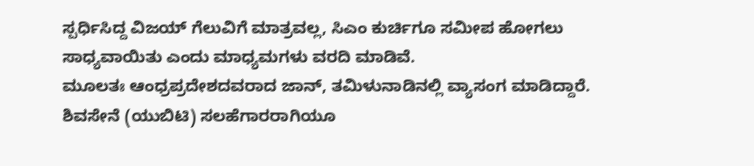ಸ್ಪರ್ಧಿಸಿದ್ದ ವಿಜಯ್ ಗೆಲುವಿಗೆ ಮಾತ್ರವಲ್ಲ, ಸಿಎಂ ಕುರ್ಚಿಗೂ ಸಮೀಪ ಹೋಗಲು ಸಾಧ್ಯವಾಯಿತು ಎಂದು ಮಾಧ್ಯಮಗಳು ವರದಿ ಮಾಡಿವೆ.
ಮೂಲತಃ ಆಂಧ್ರಪ್ರದೇಶದವರಾದ ಜಾನ್, ತಮಿಳುನಾಡಿನಲ್ಲಿ ವ್ಯಾಸಂಗ ಮಾಡಿದ್ದಾರೆ. ಶಿವಸೇನೆ (ಯುಬಿಟಿ) ಸಲಹೆಗಾರರಾಗಿಯೂ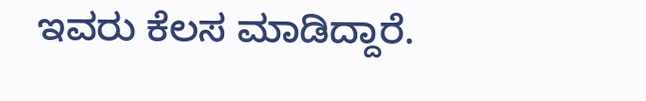ಇವರು ಕೆಲಸ ಮಾಡಿದ್ದಾರೆ.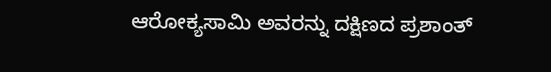ಆರೋಕ್ಯಸಾಮಿ ಅವರನ್ನು ದಕ್ಷಿಣದ ಪ್ರಶಾಂತ್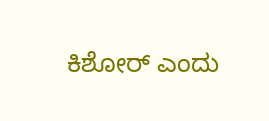ಕಿಶೋರ್ ಎಂದು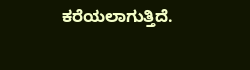ಕರೆಯಲಾಗುತ್ತಿದೆ.